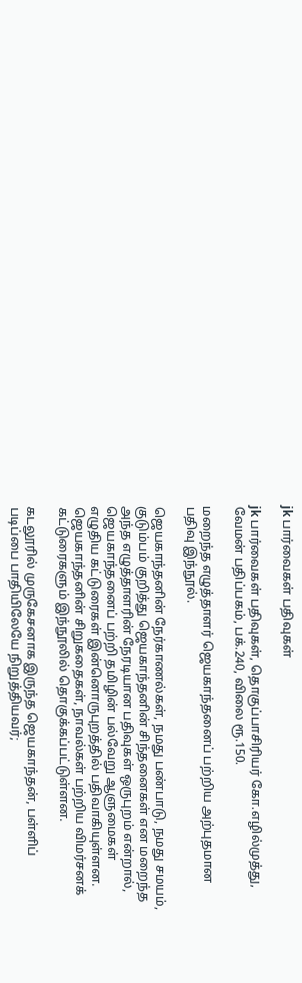jk பார்வைகள் பதிவுகள்

jk பார்வைகள் பதிவுகள், தொகுப்பாசிரியர் கோ.எழில்முத்து, வேமன் பதிப்பகம், பக்.240, விலை ரூ.150.

மறைந்த எழுத்தாளர் ஜெயகாந்தனைப் பற்றிய அற்புதமான பதிவு இந்நூல்.

ஜெயகாந்தனின் நேர்காணல்கள், நமது பண்பாடு, நமது சமயம், குடும்பம் குறித்து ஜெயகாந்தனின் சிந்தனைகள் என மறைந்த அந்த எழுத்தாளரின் நேரடியான பதிவுகள் ஒருபுறம் என்றால், ஜெயகாந்தனைப் பற்றி தமிழின் பல்வேறு ஆளுமைகள் எழுதிய கட்டுரைகள் இன்னொருபுறத்தில் பதிவாகியுள்ளன.
ஜெயகாந்தனின் சிறுகதைகள், நாவல்கள் பற்றிய விமர்சனக் கட்டுரைகளும் இந்நூலில் தொகுக்கப்பட்டுள்ளன.

கடலூரில் முருகேசனாக இருந்த ஜெயகாந்தன், பள்ளிப் படிப்பை பாதியிலேயே நிறுத்தியவர்;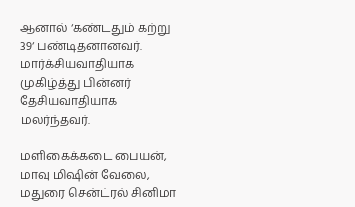ஆனால் ‘கண்டதும் கற்று 39‘ பண்டிதனானவர். மார்க்சியவாதியாக முகிழ்த்து பின்னர் தேசியவாதியாக மலர்ந்தவர்.

மளிகைக்கடை பையன், மாவு மிஷின் வேலை, மதுரை சென்ட்ரல் சினிமா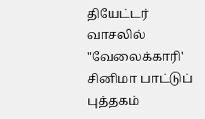தியேட்டர் வாசலில் "வேலைக்காரி' சினிமா பாட்டுப் புத்தகம்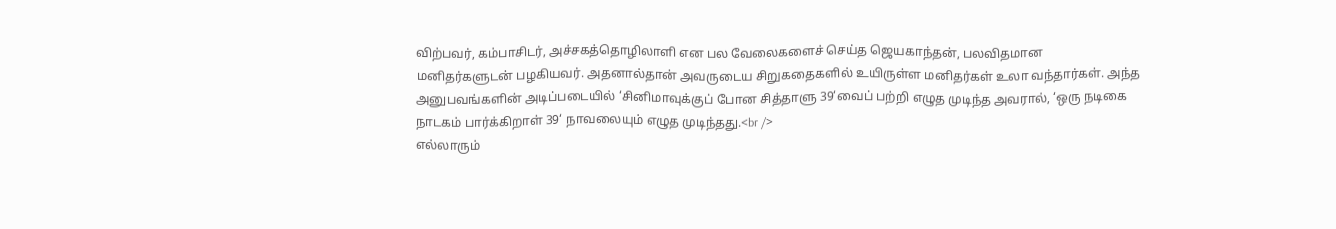விற்பவர், கம்பாசிடர், அச்சகத்தொழிலாளி என பல வேலைகளைச் செய்த ஜெயகாந்தன், பலவிதமான மனிதர்களுடன் பழகியவர். அதனால்தான் அவருடைய சிறுகதைகளில் உயிருள்ள மனிதர்கள் உலா வந்தார்கள். அந்த அனுபவங்களின் அடிப்படையில் ‘சினிமாவுக்குப் போன சித்தாளு 39‘வைப் பற்றி எழுத முடிந்த அவரால், ‘ஒரு நடிகை நாடகம் பார்க்கிறாள் 39‘ நாவலையும் எழுத முடிந்தது.<br />
எல்லாரும்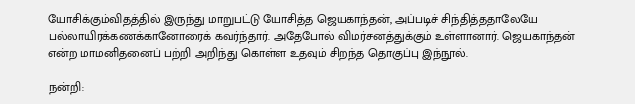யோசிக்கும்விதத்தில் இருந்து மாறுபட்டு யோசித்த ஜெயகாந்தன், அப்படிச் சிந்தித்ததாலேயே பல்லாயிரக்கணக்கானோரைக் கவர்ந்தார். அதேபோல் விமர்சனத்துக்கும் உள்ளானார். ஜெயகாந்தன் என்ற மாமனிதனைப் பற்றி அறிந்து கொள்ள உதவும் சிறந்த தொகுப்பு இந்நூல்.

நன்றி: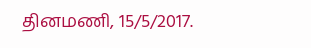தினமணி, 15/5/2017.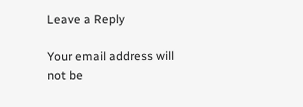Leave a Reply

Your email address will not be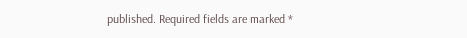published. Required fields are marked *